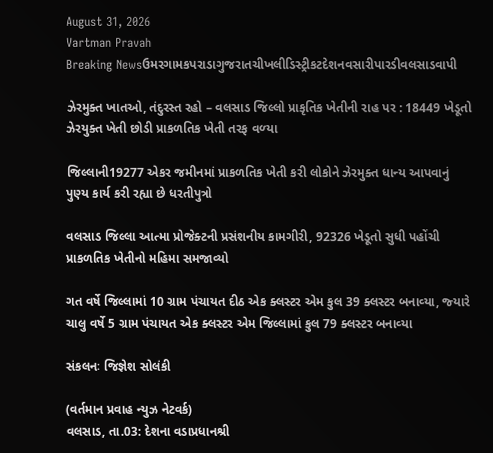August 31, 2026
Vartman Pravah
Breaking Newsઉમરગામકપરાડાગુજરાતચીખલીડિસ્ટ્રીકટદેશનવસારીપારડીવલસાડવાપી

ઝેરમુક્‍ત ખાતઓ, તંદુરસ્‍ત રહો – વલસાડ જિલ્લો પ્રાકૃતિક ખેતીની રાહ પર : 18449 ખેડૂતો ઝેરયુક્‍ત ખેતી છોડી પ્રાકળતિક ખેતી તરફ વળ્‍યા

જિલ્લાની19277 એકર જમીનમાં પ્રાકળતિક ખેતી કરી લોકોને ઝેરમુક્‍ત ધાન્‍ય આપવાનું પુણ્‍ય કાર્ય કરી રહ્યા છે ધરતીપુત્રો

વલસાડ જિલ્લા આત્‍મા પ્રોજેક્‍ટની પ્રસંશનીય કામગીરી, 92326 ખેડૂતો સુધી પહોંચી પ્રાકળતિક ખેતીનો મહિમા સમજાવ્‍યો

ગત વર્ષે જિલ્લામાં 10 ગ્રામ પંચાયત દીઠ એક ક્‍લસ્‍ટર એમ કુલ 39 ક્‍લસ્‍ટર બનાવ્‍યા, જ્‍યારે ચાલુ વર્ષે 5 ગ્રામ પંચાયત એક ક્‍લસ્‍ટર એમ જિલ્લામાં કુલ 79 ક્‍લસ્‍ટર બનાવ્‍યા

સંકલનઃ જિજ્ઞેશ સોલંકી

(વર્તમાન પ્રવાહ ન્‍યુઝ નેટવર્ક)
વલસાડ, તા.03: દેશના વડાપ્રધાનશ્રી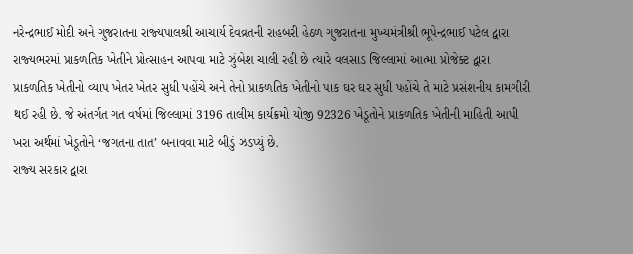નરેન્‍દ્રભાઈ મોદી અને ગુજરાતના રાજ્‍યપાલશ્રી આચાર્ય દેવવ્રતની રાહબરી હેઠળ ગુજરાતના મુખ્‍યમંત્રીશ્રી ભૂપેન્‍દ્રભાઈ પટેલ દ્વારા રાજ્‍યભરમાં પ્રાકળતિક ખેતીને પ્રોત્‍સાહન આપવા માટે ઝુંબેશ ચાલી રહી છે ત્‍યારે વલસાડ જિલ્લામાં આત્‍મા પ્રોજેક્‍ટ દ્વારા પ્રાકળતિક ખેતીનો વ્‍યાપ ખેતર ખેતર સુધી પહોંચે અને તેનો પ્રાકળતિક ખેતીનો પાક ઘર ઘર સુધી પહોંચે તે માટે પ્રસંશનીય કામગીરી થઈ રહી છે. જે અંતર્ગત ગત વર્ષમાં જિલ્લામાં 3196 તાલીમ કાર્યક્રમો યોજી 92326 ખેડૂતોને પ્રાકળતિક ખેતીની માહિતી આપી ખરા અર્થમાં ખેડૂતોને ‘જગતના તાત’ બનાવવા માટે બીડું ઝડપ્‍યું છે.
રાજ્‍ય સરકાર દ્વારા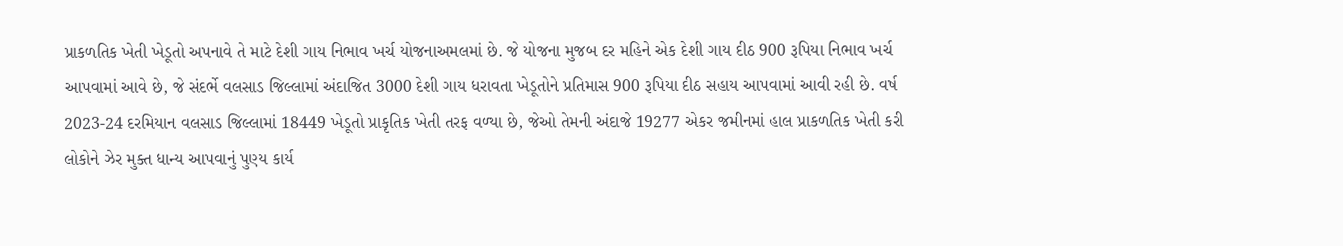પ્રાકળતિક ખેતી ખેડૂતો અપનાવે તે માટે દેશી ગાય નિભાવ ખર્ચ યોજનાઅમલમાં છે. જે યોજના મુજબ દર મહિને એક દેશી ગાય દીઠ 900 રૂપિયા નિભાવ ખર્ચ આપવામાં આવે છે, જે સંદર્ભે વલસાડ જિલ્લામાં અંદાજિત 3000 દેશી ગાય ધરાવતા ખેડૂતોને પ્રતિમાસ 900 રૂપિયા દીઠ સહાય આપવામાં આવી રહી છે. વર્ષ 2023-24 દરમિયાન વલસાડ જિલ્લામાં 18449 ખેડૂતો પ્રાકૃતિક ખેતી તરફ વળ્‍યા છે, જેઓ તેમની અંદાજે 19277 એકર જમીનમાં હાલ પ્રાકળતિક ખેતી કરી લોકોને ઝેર મુક્‍ત ધાન્‍ય આપવાનું પુણ્‍ય કાર્ય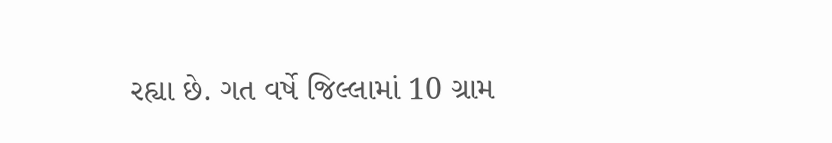રહ્યા છે. ગત વર્ષે જિલ્લામાં 10 ગ્રામ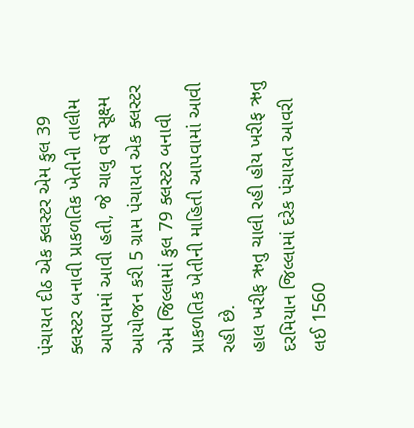પંચાયત દીઠ એક ક્‍લસ્‍ટર એમ કુલ 39 ક્‍લસ્‍ટર બનાવી પ્રાકળતિક ખેતીની તાલીમ આપવામાં આવી હતી, જે ચાલુ વર્ષે સૂક્ષ્મ આયોજન કરી 5 ગ્રામ પંચાયત એક ક્‍લસ્‍ટર એમ જિલ્લામાં કુલ 79 ક્‍લસ્‍ટર બનાવી પ્રાકળતિક ખેતીની માહિતી આપવામાં આવી રહી છે.
હાલ ખરીફ ઋતુ ચાલી રહી હોય ખરીફ ઋતુ દરમિયાન જિલ્લામાં દરેક પંચાયત આવરી લઈ 1560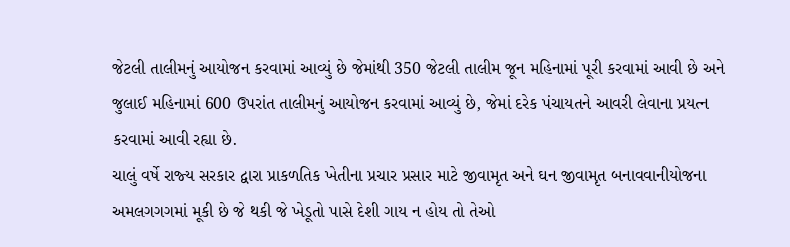જેટલી તાલીમનું આયોજન કરવામાં આવ્‍યું છે જેમાંથી 350 જેટલી તાલીમ જૂન મહિનામાં પૂરી કરવામાં આવી છે અને જુલાઈ મહિનામાં 600 ઉપરાંત તાલીમનું આયોજન કરવામાં આવ્‍યું છે, જેમાં દરેક પંચાયતને આવરી લેવાના પ્રયત્‍ન કરવામાં આવી રહ્યા છે.
ચાલું વર્ષે રાજ્‍ય સરકાર દ્વારા પ્રાકળતિક ખેતીના પ્રચાર પ્રસાર માટે જીવામૃત અને ઘન જીવામૃત બનાવવાનીયોજના અમલગગગમાં મૂકી છે જે થકી જે ખેડૂતો પાસે દેશી ગાય ન હોય તો તેઓ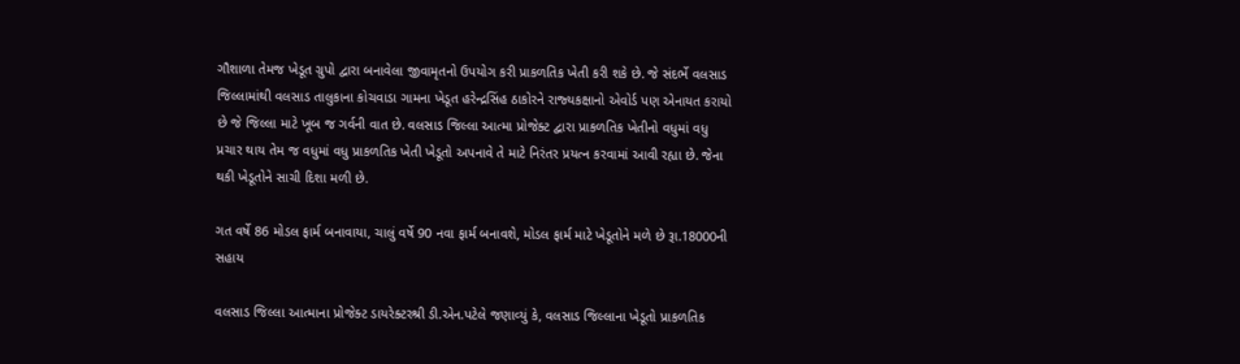ગૌશાળા તેમજ ખેડૂત ગ્રુપો દ્વારા બનાવેલા જીવામૃતનો ઉપયોગ કરી પ્રાકળતિક ખેતી કરી શકે છે. જે સંદર્ભે વલસાડ જિલ્લામાંથી વલસાડ તાલુકાના કોચવાડા ગામના ખેડૂત હરેન્‍દ્રસિંહ ઠાકોરને રાજ્‍યકક્ષાનો એવોર્ડ પણ એનાયત કરાયો છે જે જિલ્લા માટે ખૂબ જ ગર્વની વાત છે. વલસાડ જિલ્લા આત્‍મા પ્રોજેક્‍ટ દ્વારા પ્રાકળતિક ખેતીનો વધુમાં વધુ પ્રચાર થાય તેમ જ વધુમાં વધુ પ્રાકળતિક ખેતી ખેડૂતો અપનાવે તે માટે નિરંતર પ્રયત્‍ન કરવામાં આવી રહ્યા છે. જેના થકી ખેડૂતોને સાચી દિશા મળી છે.

ગત વર્ષે 86 મોડલ ફાર્મ બનાવાયા, ચાલું વર્ષે 90 નવા ફાર્મ બનાવશે, મોડલ ફાર્મ માટે ખેડૂતોને મળે છે રૂા.18000ની સહાય

વલસાડ જિલ્લા આત્‍માના પ્રોજેક્‍ટ ડાયરેક્‍ટરશ્રી ડી.એન.પટેલે જણાવ્‍યું કે, વલસાડ જિલ્લાના ખેડૂતો પ્રાકળતિક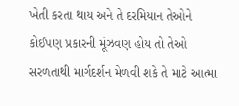ખેતી કરતા થાય અને તે દરમિયાન તેઓને કોઈપણ પ્રકારની મૂંઝવણ હોય તો તેઓ સરળતાથી માર્ગદર્શન મેળવી શકે તે માટે આત્‍મા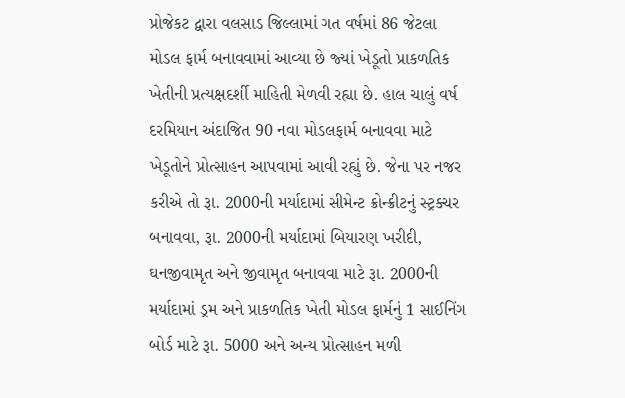પ્રોજેકટ દ્વારા વલસાડ જિલ્લામાં ગત વર્ષમાં 86 જેટલા મોડલ ફાર્મ બનાવવામાં આવ્‍યા છે જ્‍યાં ખેડૂતો પ્રાકળતિક ખેતીની પ્રત્‍યક્ષદર્શી માહિતી મેળવી રહ્યા છે. હાલ ચાલું વર્ષ દરમિયાન અંદાજિત 90 નવા મોડલફાર્મ બનાવવા માટે ખેડૂતોને પ્રોત્‍સાહન આપવામાં આવી રહ્યું છે. જેના પર નજર કરીએ તો રૂા. 2000ની મર્યાદામાં સીમેન્‍ટ ક્રોન્‍ક્રીટનું સ્‍ટ્રક્‍ચર બનાવવા, રૂા. 2000ની મર્યાદામાં બિયારણ ખરીદી, ઘનજીવામૃત અને જીવામૃત બનાવવા માટે રૂા. 2000ની મર્યાદામાં ડ્રમ અને પ્રાકળતિક ખેતી મોડલ ફાર્મનું 1 સાઈનિંગ બોર્ડ માટે રૂા. 5000 અને અન્‍ય પ્રોત્‍સાહન મળી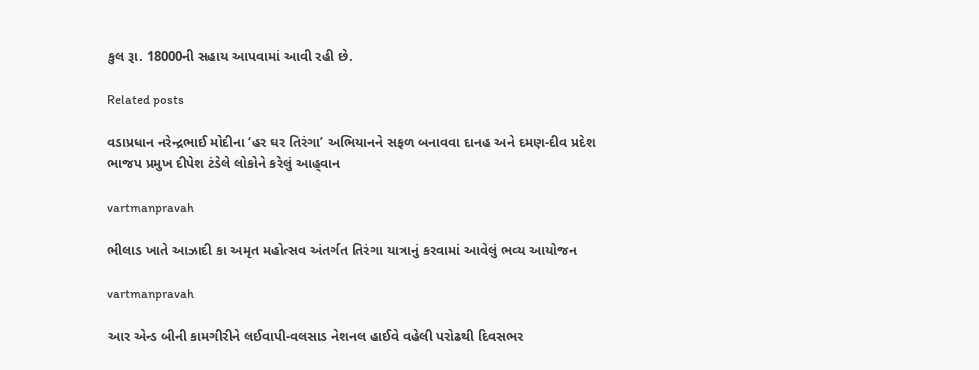કુલ રૂા. 18000ની સહાય આપવામાં આવી રહી છે.

Related posts

વડાપ્રધાન નરેન્‍દ્રભાઈ મોદીના ‘હર ઘર તિરંગા’ અભિયાનને સફળ બનાવવા દાનહ અને દમણ-દીવ પ્રદેશ ભાજપ પ્રમુખ દીપેશ ટંડેલે લોકોને કરેલું આહ્‌વાન

vartmanpravah

ભીલાડ ખાતે આઝાદી કા અમૃત મહોત્‍સવ અંતર્ગત તિરંગા યાત્રાનું કરવામાં આવેલું ભવ્‍ય આયોજન

vartmanpravah

આર એન્‍ડ બીની કામગીરીને લઈવાપી-વલસાડ નેશનલ હાઈવે વહેલી પરોઢથી દિવસભર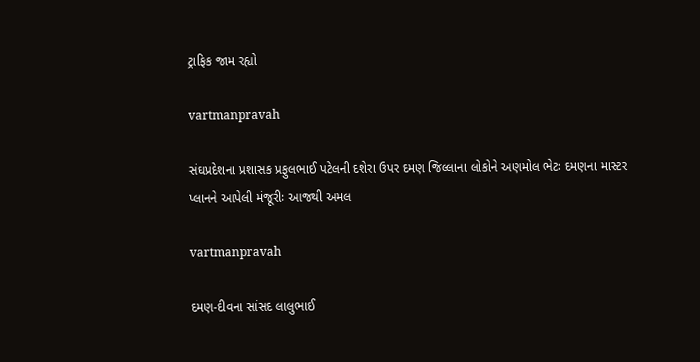ટ્રાફિક જામ રહ્યો

vartmanpravah

સંઘપ્રદેશના પ્રશાસક પ્રફુલભાઈ પટેલની દશેરા ઉપર દમણ જિલ્લાના લોકોને અણમોલ ભેટઃ દમણના માસ્‍ટર પ્‍લાનને આપેલી મંજૂરીઃ આજથી અમલ

vartmanpravah

દમણ-દીવના સાંસદ લાલુભાઈ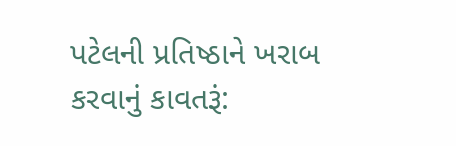પટેલની પ્રતિષ્‍ઠાને ખરાબ કરવાનું કાવતરૂં: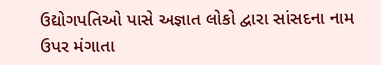ઉદ્યોગપતિઓ પાસે અજ્ઞાત લોકો દ્વારા સાંસદના નામ ઉપર મંગાતા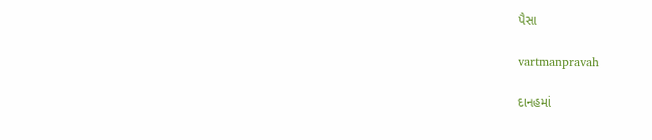પૈસા

vartmanpravah

દાનહમાં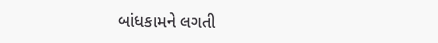બાંધકામને લગતી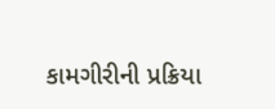કામગીરીની પ્રક્રિયા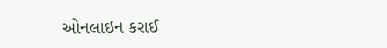ઓનલાઇન કરાઈ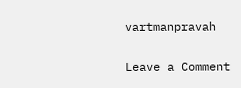vartmanpravah

Leave a Comment